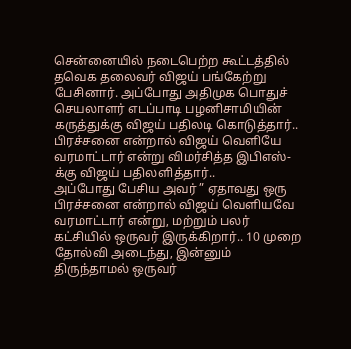சென்னையில் நடைபெற்ற கூட்டத்தில் தவெக தலைவர் விஜய் பங்கேற்று பேசினார். அப்போது அதிமுக பொதுச் செயலாளர் எடப்பாடி பழனிசாமியின் கருத்துக்கு விஜய் பதிலடி கொடுத்தார்.. பிரச்சனை என்றால் விஜய் வெளியே வரமாட்டார் என்று விமர்சித்த இபிஎஸ்-க்கு விஜய் பதிலளித்தார்..
அப்போது பேசிய அவர் ” ஏதாவது ஒரு பிரச்சனை என்றால் விஜய் வெளியவே வரமாட்டார் என்று, மற்றும் பலர் கட்சியில் ஒருவர் இருக்கிறார்.. 10 முறை தோல்வி அடைந்து, இன்னும் திருந்தாமல் ஒருவர்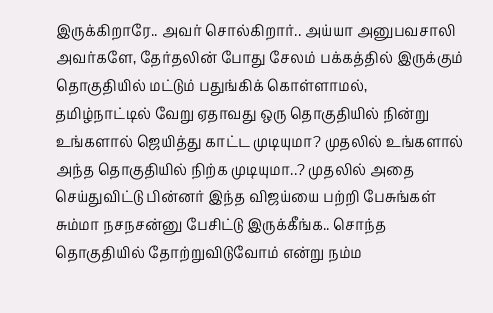இருக்கிறாரே.. அவர் சொல்கிறார்.. அய்யா அனுபவசாலி அவர்களே, தேர்தலின் போது சேலம் பக்கத்தில் இருக்கும் தொகுதியில் மட்டும் பதுங்கிக் கொள்ளாமல், தமிழ்நாட்டில் வேறு ஏதாவது ஒரு தொகுதியில் நின்று உங்களால் ஜெயித்து காட்ட முடியுமா? முதலில் உங்களால் அந்த தொகுதியில் நிற்க முடியுமா..? முதலில் அதை செய்துவிட்டு பின்னர் இந்த விஜய்யை பற்றி பேசுங்கள் சும்மா நசநசன்னு பேசிட்டு இருக்கீங்க.. சொந்த தொகுதியில் தோற்றுவிடுவோம் என்று நம்ம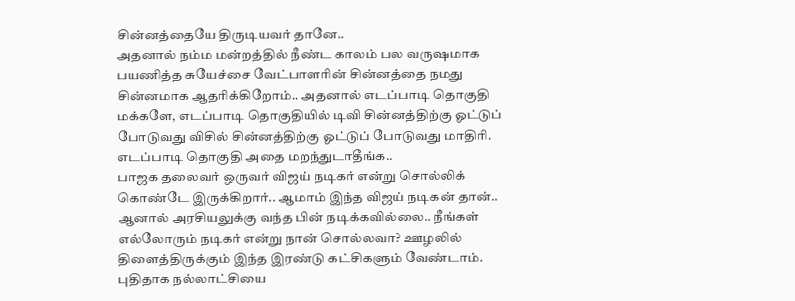சின்னத்தையே திருடியவர் தானே..
அதனால் நம்ம மன்றத்தில் நீண்ட காலம் பல வருஷமாக பயணித்த சுயேச்சை வேட்பாளரின் சின்னத்தை நமது சின்னமாக ஆதரிக்கிறோம்.. அதனால் எடப்பாடி தொகுதி மக்களே, எடப்பாடி தொகுதியில் டிவி சின்னத்திற்கு ஓட்டுப் போடுவது விசில் சின்னத்திற்கு ஓட்டுப் போடுவது மாதிரி. எடப்பாடி தொகுதி அதை மறந்துடாதீங்க..
பாஜக தலைவர் ஒருவர் விஜய் நடிகர் என்று சொல்லிக் கொண்டே இருக்கிறார்.. ஆமாம் இந்த விஜய் நடிகன் தான்.. ஆனால் அரசியலுக்கு வந்த பின் நடிக்கவில்லை.. நீங்கள் எல்லோரும் நடிகர் என்று நான் சொல்லவா? ஊழலில் திளைத்திருக்கும் இந்த இரண்டு கட்சிகளும் வேண்டாம். புதிதாக நல்லாட்சியை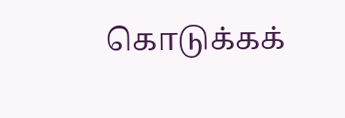கொடுக்கக்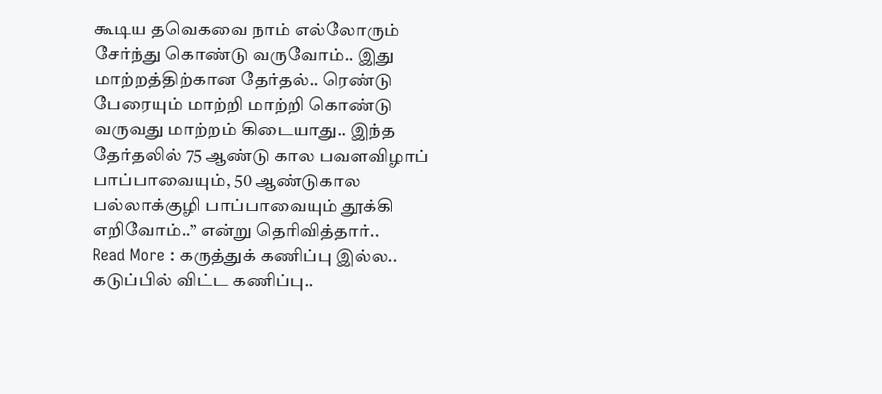கூடிய தவெகவை நாம் எல்லோரும் சேர்ந்து கொண்டு வருவோம்.. இது மாற்றத்திற்கான தேர்தல்.. ரெண்டு பேரையும் மாற்றி மாற்றி கொண்டு வருவது மாற்றம் கிடையாது.. இந்த தேர்தலில் 75 ஆண்டு கால பவளவிழாப் பாப்பாவையும், 50 ஆண்டுகால பல்லாக்குழி பாப்பாவையும் தூக்கி எறிவோம்..” என்று தெரிவித்தார்..
Read More : கருத்துக் கணிப்பு இல்ல.. கடுப்பில் விட்ட கணிப்பு..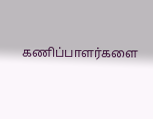கணிப்பாளர்களை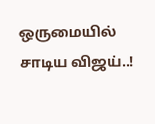ஒருமையில் சாடிய விஜய்..!